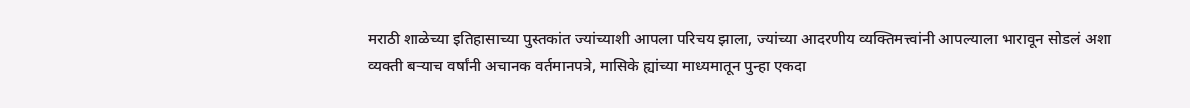मराठी शाळेच्या इतिहासाच्या पुस्तकांत ज्यांच्याशी आपला परिचय झाला, ज्यांच्या आदरणीय व्यक्तिमत्त्वांनी आपल्याला भारावून सोडलं अशा व्यक्ती बऱ्याच वर्षांनी अचानक वर्तमानपत्रे, मासिके ह्यांच्या माध्यमातून पुन्हा एकदा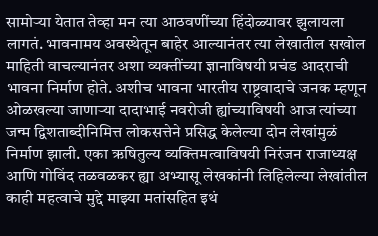सामोऱ्या येतात तेव्हा मन त्या आठवणींच्या हिंदोळ्यावर झुलायला लागतं. भावनामय अवस्थेतून बाहेर आल्यानंतर त्या लेखातील सखोल माहिती वाचल्यानंतर अशा व्यक्तींच्या ज्ञानाविषयी प्रचंड आदराची भावना निर्माण होते. अशीच भावना भारतीय राष्ट्रवादाचे जनक म्हणून ओळखल्या जाणाऱ्या दादाभाई नवरोजी ह्यांच्याविषयी आज त्यांच्या जन्म द्विशताब्दीनिमित्त लोकसत्तेने प्रसिद्ध केलेल्या दोन लेखांमुळं निर्माण झाली. एका ऋषितुल्य व्यक्तिमत्वाविषयी निरंजन राजाध्यक्ष आणि गोविंद तळवळकर ह्या अभ्यासू लेखकांनी लिहिलेल्या लेखांतील काही महत्वाचे मुद्दे माझ्या मतांसहित इथं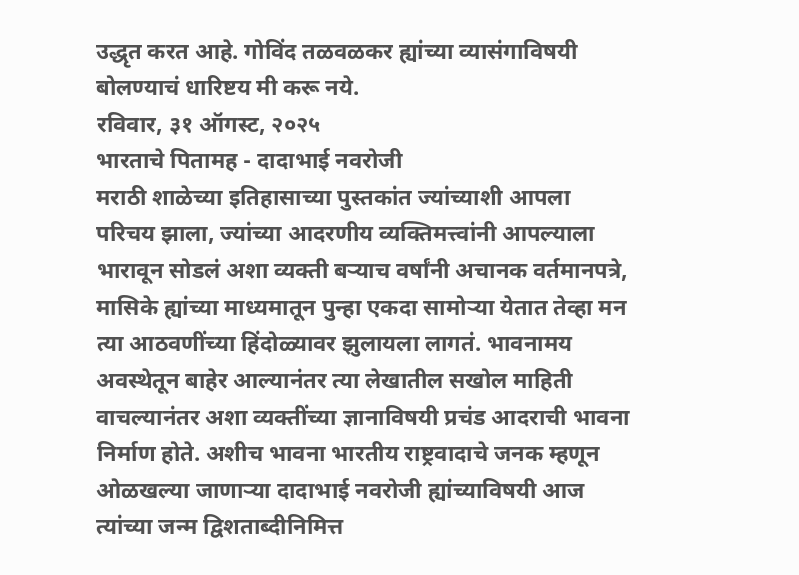उद्धृत करत आहे. गोविंद तळवळकर ह्यांच्या व्यासंगाविषयी बोलण्याचं धारिष्टय मी करू नये.
रविवार, ३१ ऑगस्ट, २०२५
भारताचे पितामह - दादाभाई नवरोजी
मराठी शाळेच्या इतिहासाच्या पुस्तकांत ज्यांच्याशी आपला परिचय झाला, ज्यांच्या आदरणीय व्यक्तिमत्त्वांनी आपल्याला भारावून सोडलं अशा व्यक्ती बऱ्याच वर्षांनी अचानक वर्तमानपत्रे, मासिके ह्यांच्या माध्यमातून पुन्हा एकदा सामोऱ्या येतात तेव्हा मन त्या आठवणींच्या हिंदोळ्यावर झुलायला लागतं. भावनामय अवस्थेतून बाहेर आल्यानंतर त्या लेखातील सखोल माहिती वाचल्यानंतर अशा व्यक्तींच्या ज्ञानाविषयी प्रचंड आदराची भावना निर्माण होते. अशीच भावना भारतीय राष्ट्रवादाचे जनक म्हणून ओळखल्या जाणाऱ्या दादाभाई नवरोजी ह्यांच्याविषयी आज त्यांच्या जन्म द्विशताब्दीनिमित्त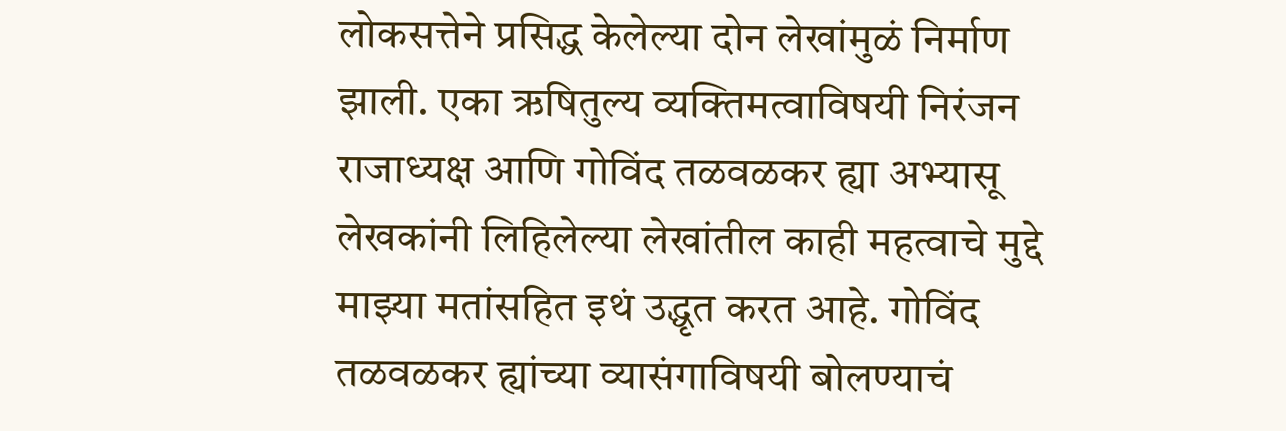लोकसत्तेने प्रसिद्ध केलेल्या दोन लेखांमुळं निर्माण झाली. एका ऋषितुल्य व्यक्तिमत्वाविषयी निरंजन राजाध्यक्ष आणि गोविंद तळवळकर ह्या अभ्यासू लेखकांनी लिहिलेल्या लेखांतील काही महत्वाचे मुद्दे माझ्या मतांसहित इथं उद्धृत करत आहे. गोविंद तळवळकर ह्यांच्या व्यासंगाविषयी बोलण्याचं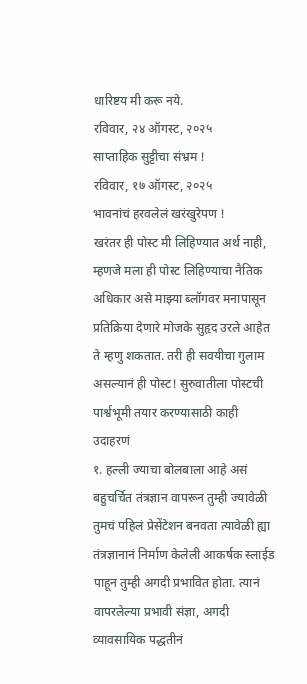धारिष्टय मी करू नये.
रविवार, २४ ऑगस्ट, २०२५
साप्ताहिक सुट्टीचा संभ्रम !
रविवार, १७ ऑगस्ट, २०२५
भावनांचं हरवलेलं खरंखुरेपण !
खरंतर ही पोस्ट मी लिहिण्यात अर्थ नाही, म्हणजे मला ही पोस्ट लिहिण्याचा नैतिक अधिकार असे माझ्या ब्लॉगवर मनापासून प्रतिक्रिया देणारे मोजके सुहृद उरले आहेत ते म्हणु शकतात. तरी ही सवयीचा गुलाम असल्यानं ही पोस्ट! सुरुवातीला पोस्टची पार्श्वभूमी तयार करण्यासाठी काही उदाहरणं
१. हल्ली ज्याचा बोलबाला आहे असं बहुचर्चित तंत्रज्ञान वापरून तुम्ही ज्यावेळी तुमचं पहिलं प्रेसेंटेशन बनवता त्यावेळी ह्या तंत्रज्ञानानं निर्माण केलेली आकर्षक स्लाईड पाहून तुम्ही अगदी प्रभावित होता. त्यानं वापरलेल्या प्रभावी संज्ञा, अगदी व्यावसायिक पद्धतीनं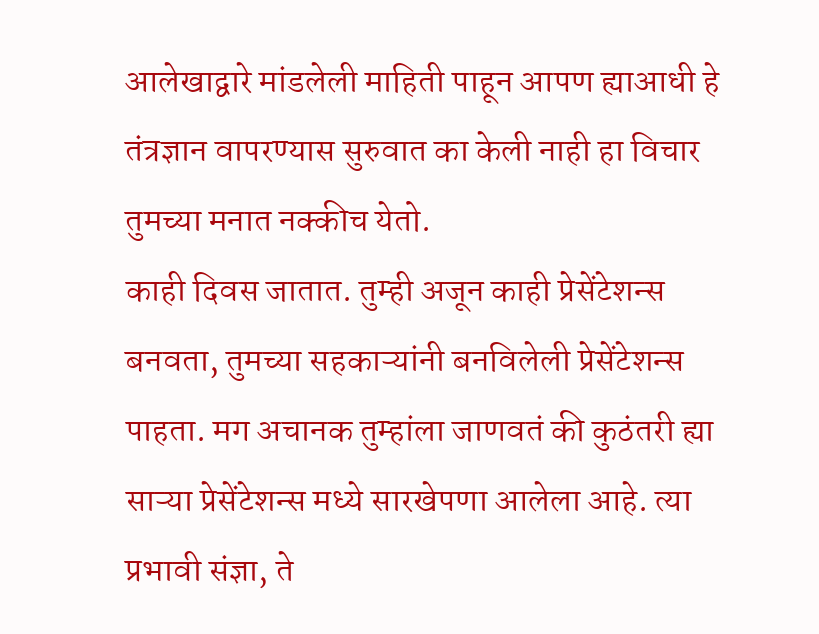आलेखाद्वारे मांडलेली माहिती पाहून आपण ह्याआधी हे तंत्रज्ञान वापरण्यास सुरुवात का केली नाही हा विचार तुमच्या मनात नक्कीच येतो.
काही दिवस जातात. तुम्ही अजून काही प्रेसेंटेशन्स बनवता, तुमच्या सहकाऱ्यांनी बनविलेली प्रेसेंटेशन्स पाहता. मग अचानक तुम्हांला जाणवतं की कुठंतरी ह्या साऱ्या प्रेसेंटेशन्स मध्ये सारखेपणा आलेला आहे. त्या प्रभावी संज्ञा, ते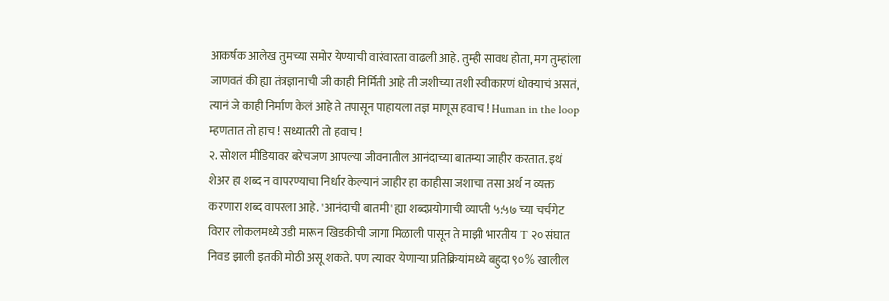आकर्षक आलेख तुमच्या समोर येण्याची वारंवारता वाढली आहे. तुम्ही सावध होता, मग तुम्हांला जाणवतं की ह्या तंत्रज्ञानाची जी काही निर्मिती आहे ती जशीच्या तशी स्वीकारणं धोक्याचं असतं, त्यानं जे काही निर्माण केलं आहे ते तपासून पाहायला तज्ञ माणूस हवाच ! Human in the loop म्हणतात तो हाच ! सध्यातरी तो हवाच !
२. सोशल मीडियावर बरेचजण आपल्या जीवनातील आनंदाच्या बातम्या जाहीर करतात. इथं शेअर हा शब्द न वापरण्याचा निर्धार केल्यानं जाहीर हा काहीसा जशाचा तसा अर्थ न व्यक्त करणारा शब्द वापरला आहे. 'आनंदाची बातमी' ह्या शब्दप्रयोगाची व्याप्ती ५:५७ च्या चर्चगेट विरार लोकलमध्ये उडी मारून खिडकीची जागा मिळाली पासून ते माझी भारतीय T २० संघात निवड झाली इतकी मोठी असू शकते. पण त्यावर येणाऱ्या प्रतिक्रियांमध्ये बहुदा ९०% खालील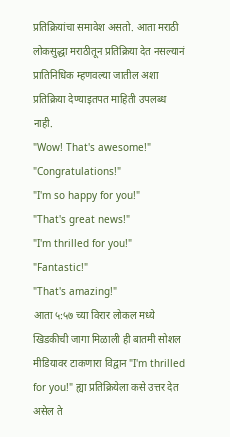प्रतिक्रियांचा समावेश असतो. आता मराठी लोकसुद्धा मराठीतून प्रतिक्रिया देत नसल्यानं प्रातिनिधिक म्हणवल्या जातील अशा प्रतिक्रिया देण्याइतपत माहिती उपलब्ध नाही.
"Wow! That's awesome!"
"Congratulations!"
"I'm so happy for you!"
"That's great news!"
"I'm thrilled for you!"
"Fantastic!"
"That's amazing!"
आता ५:५७ च्या विरार लोकल मध्ये खिडकीची जागा मिळाली ही बातमी सोशल मीडियावर टाकणारा विद्वान "I'm thrilled for you!" ह्या प्रतिक्रियेला कसे उत्तर देत असेल ते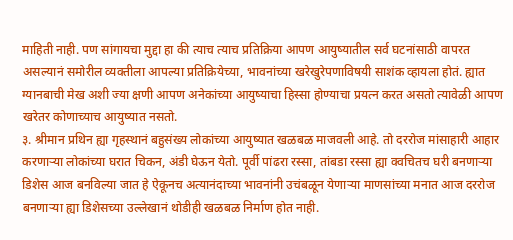माहिती नाही. पण सांगायचा मुद्दा हा की त्याच त्याच प्रतिक्रिया आपण आयुष्यातील सर्व घटनांसाठी वापरत असल्यानं समोरील व्यक्तीला आपल्या प्रतिक्रियेच्या, भावनांच्या खरेखुरेपणाविषयी साशंक व्हायला होतं. ह्यात ग्यानबाची मेख अशी ज्या क्षणी आपण अनेकांच्या आयुष्याचा हिस्सा होण्याचा प्रयत्न करत असतो त्यावेळी आपण खरेतर कोणाच्याच आयुष्यात नसतो.
३. श्रीमान प्रथिन ह्या गृहस्थानं बहुसंख्य लोकांच्या आयुष्यात खळबळ माजवली आहे. तो दररोज मांसाहारी आहार करणाऱ्या लोकांच्या घरात चिकन, अंडी घेऊन येतो. पूर्वी पांढरा रस्सा, तांबडा रस्सा ह्या क्वचितच घरी बनणाऱ्या डिशेस आज बनविल्या जात हे ऐकूनच अत्यानंदाच्या भावनांनी उचंबळून येणाऱ्या माणसांच्या मनात आज दररोज बनणाऱ्या ह्या डिशेसच्या उल्लेखानं थोडीही खळबळ निर्माण होत नाही.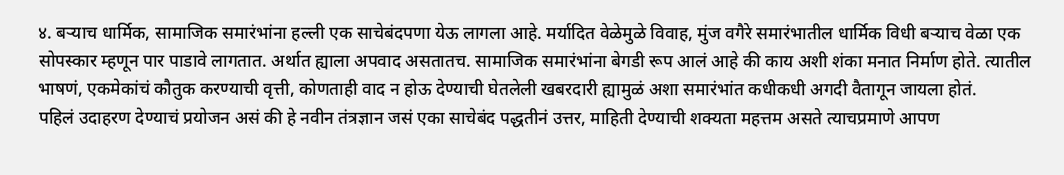४. बऱ्याच धार्मिक, सामाजिक समारंभांना हल्ली एक साचेबंदपणा येऊ लागला आहे. मर्यादित वेळेमुळे विवाह, मुंज वगैरे समारंभातील धार्मिक विधी बऱ्याच वेळा एक सोपस्कार म्हणून पार पाडावे लागतात. अर्थात ह्याला अपवाद असतातच. सामाजिक समारंभांना बेगडी रूप आलं आहे की काय अशी शंका मनात निर्माण होते. त्यातील भाषणं, एकमेकांचं कौतुक करण्याची वृत्ती, कोणताही वाद न होऊ देण्याची घेतलेली खबरदारी ह्यामुळं अशा समारंभांत कधीकधी अगदी वैतागून जायला होतं.
पहिलं उदाहरण देण्याचं प्रयोजन असं की हे नवीन तंत्रज्ञान जसं एका साचेबंद पद्धतीनं उत्तर, माहिती देण्याची शक्यता महत्तम असते त्याचप्रमाणे आपण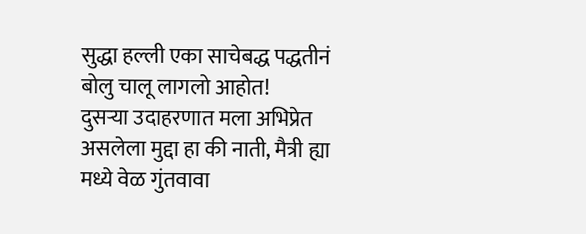सुद्धा हल्ली एका साचेबद्ध पद्धतीनं बोलु चालू लागलो आहोत!
दुसऱ्या उदाहरणात मला अभिप्रेत असलेला मुद्दा हा की नाती, मैत्री ह्या मध्ये वेळ गुंतवावा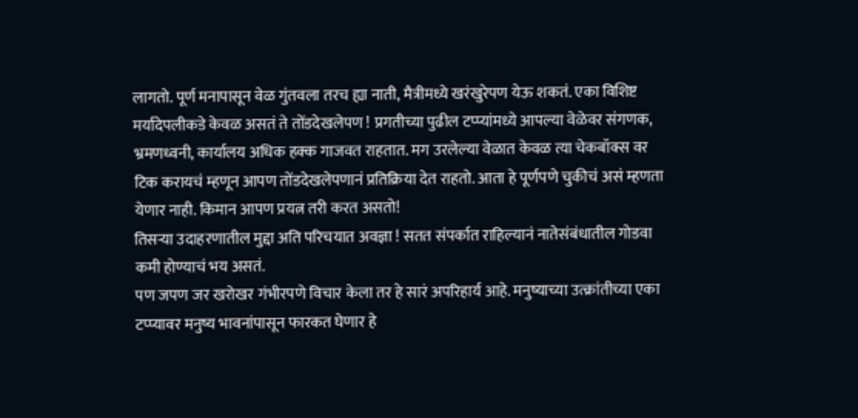लागतो. पूर्ण मनापासून वेळ गुंतवला तरच ह्या नाती, मैत्रीमध्ये खरंखुरेपण येऊ शकतं. एका विशिष्ट मर्यादेपलीकडे केवळ असतं ते तोंडदेखलेपण ! प्रगतीच्या पुढील टप्प्यांमध्ये आपल्या वेळेवर संगणक, भ्रमणध्वनी, कार्यालय अधिक हक्क गाजवत राहतात. मग उरलेल्या वेळात केवळ त्या चेकबॉक्स वर टिक करायचं म्हणून आपण तोंडदेखलेपणानं प्रतिक्रिया देत राहतो. आता हे पूर्णपणे चुकीचं असं म्हणता येणार नाही. किमान आपण प्रयत्न तरी करत असतो!
तिसऱ्या उदाहरणातील मुद्दा अति परिचयात अवज्ञा ! सतत संपर्कात राहिल्यानं नातेसंबंधातील गोडवा कमी होण्याचं भय असतं.
पण जपण जर खरोखर गंभीरपणे विचार केला तर हे सारं अपरिहार्य आहे. मनुष्याच्या उत्क्रांतीच्या एका टप्प्यावर मनुष्य भावनांपासून फारकत घेणार हे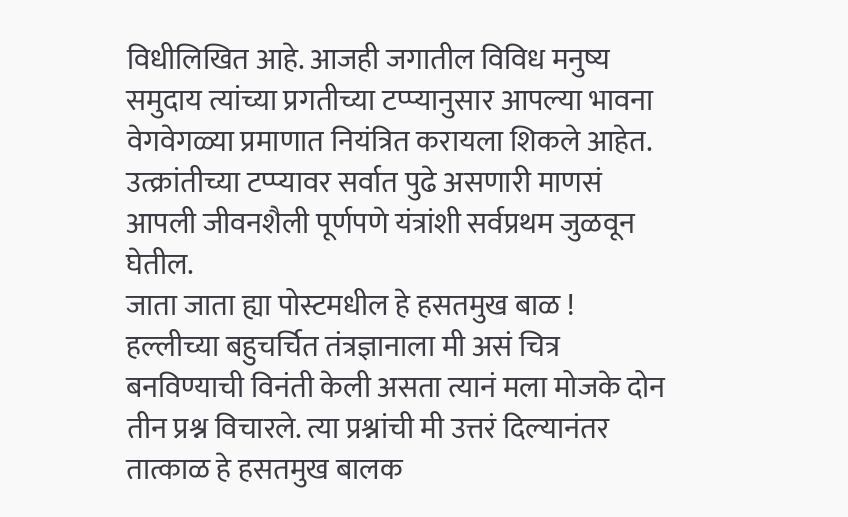विधीलिखित आहे. आजही जगातील विविध मनुष्य समुदाय त्यांच्या प्रगतीच्या टप्प्यानुसार आपल्या भावना वेगवेगळ्या प्रमाणात नियंत्रित करायला शिकले आहेत. उत्क्रांतीच्या टप्प्यावर सर्वात पुढे असणारी माणसं आपली जीवनशैली पूर्णपणे यंत्रांशी सर्वप्रथम जुळवून घेतील.
जाता जाता ह्या पोस्टमधील हे हसतमुख बाळ ! हल्लीच्या बहुचर्चित तंत्रज्ञानाला मी असं चित्र बनविण्याची विनंती केली असता त्यानं मला मोजके दोन तीन प्रश्न विचारले. त्या प्रश्नांची मी उत्तरं दिल्यानंतर तात्काळ हे हसतमुख बालक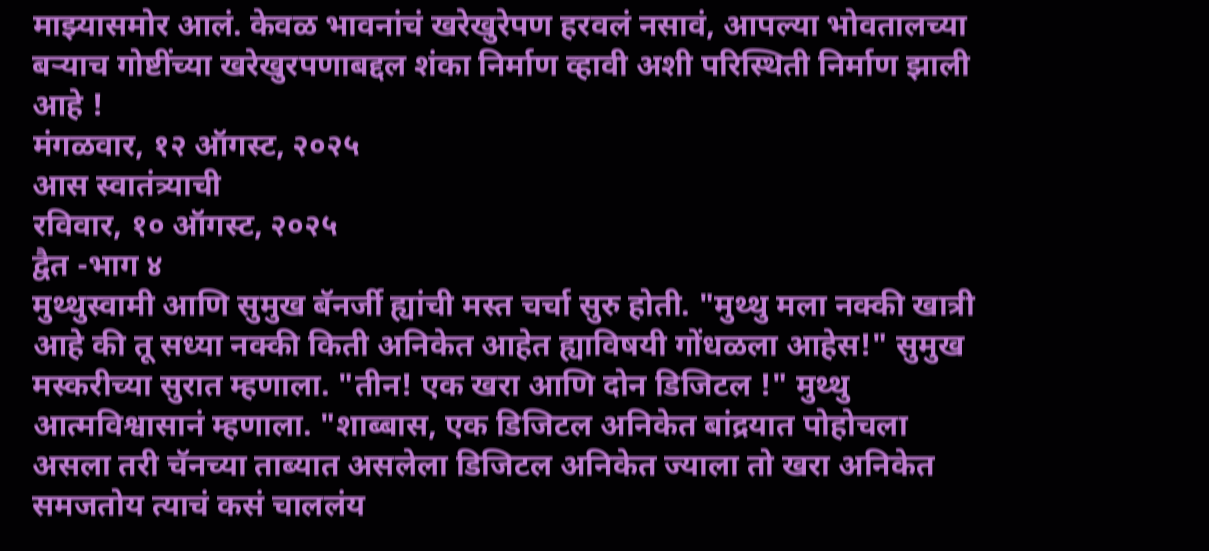माझ्यासमोर आलं. केवळ भावनांचं खरेखुरेपण हरवलं नसावं, आपल्या भोवतालच्या बऱ्याच गोष्टींच्या खरेखुरपणाबद्दल शंका निर्माण व्हावी अशी परिस्थिती निर्माण झाली आहे !
मंगळवार, १२ ऑगस्ट, २०२५
आस स्वातंत्र्याची
रविवार, १० ऑगस्ट, २०२५
द्वैत -भाग ४
मुथ्थुस्वामी आणि सुमुख बॅनर्जी ह्यांची मस्त चर्चा सुरु होती. "मुथ्थु मला नक्की खात्री आहे की तू सध्या नक्की किती अनिकेत आहेत ह्याविषयी गोंधळला आहेस!" सुमुख मस्करीच्या सुरात म्हणाला. "तीन! एक खरा आणि दोन डिजिटल !" मुथ्थु आत्मविश्वासानं म्हणाला. "शाब्बास, एक डिजिटल अनिकेत बांद्रयात पोहोचला असला तरी चॅनच्या ताब्यात असलेला डिजिटल अनिकेत ज्याला तो खरा अनिकेत समजतोय त्याचं कसं चाललंय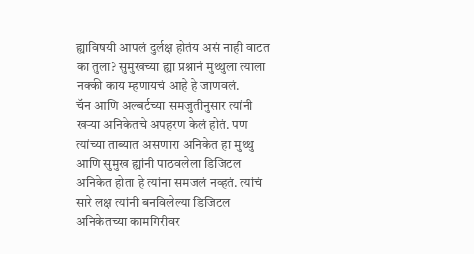ह्याविषयी आपलं दुर्लक्ष होतंय असं नाही वाटत का तुला? सुमुखच्या ह्या प्रश्नानं मुथ्थुला त्याला नक्की काय म्हणायचं आहे हे जाणवलं.
चॅन आणि अल्बर्टच्या समजुतीनुसार त्यांनी खऱ्या अनिकेतचे अपहरण केलं होतं. पण त्यांच्या ताब्यात असणारा अनिकेत हा मुथ्थु आणि सुमुख ह्यांनी पाठवलेला डिजिटल अनिकेत होता हे त्यांना समजलं नव्हतं. त्यांचं सारे लक्ष त्यांनी बनविलेल्या डिजिटल अनिकेतच्या कामगिरीवर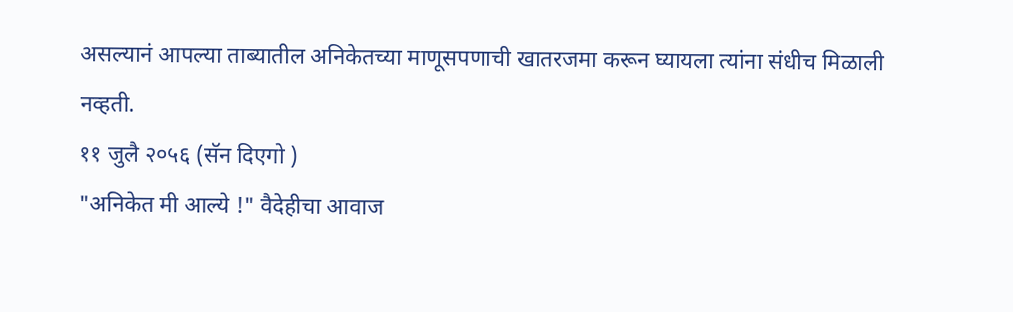असल्यानं आपल्या ताब्यातील अनिकेतच्या माणूसपणाची खातरजमा करून घ्यायला त्यांना संधीच मिळाली नव्हती.
११ जुलै २०५६ (सॅन दिएगो )
"अनिकेत मी आल्ये !" वैदेहीचा आवाज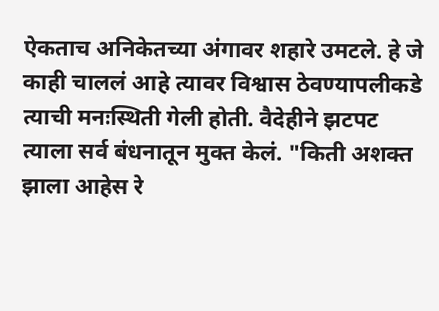ऐकताच अनिकेतच्या अंगावर शहारे उमटले. हे जे काही चाललं आहे त्यावर विश्वास ठेवण्यापलीकडे त्याची मनःस्थिती गेली होती. वैदेहीने झटपट त्याला सर्व बंधनातून मुक्त केलं. "किती अशक्त झाला आहेस रे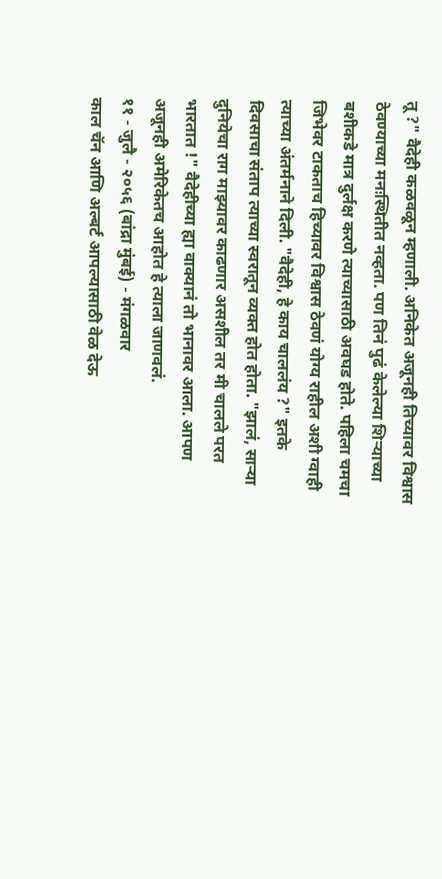तू ?" वैदेही कळवळून म्हणाली. अनिकेत अजूनही तिच्यावर विश्वास ठेवण्याच्या मनःस्थितीत नव्हता. पण तिनं पुढं केलेल्या शिऱ्याच्या बशीकडे मात्र दुर्लक्ष करणे त्याच्यासाठी अवघड होते. पहिला चमचा जिभेवर टाकताच हिच्यावर विश्वास ठेवणं योग्य राहील अशी ग्वाही त्याच्या अंतर्मनाने दिली. "वैदेही, हे काय चाललंय ?" इतके दिवसाचा संताप त्याच्या स्वरातून व्यक्त होत होता. "झालं, साऱ्या दुनियेचा राग माझ्यावर काढणार असशील तर मी चालले परत भारतात !" वैदेहीच्या ह्या वाक्यानं तो भानावर आला. आपण अजूनही अमेरिकेतच आहोत हे त्याला जाणवलं.
११ - जुलै - २०५६ (बांद्रा मुंबई) - मंगळवार
काल चॅन आणि अल्बर्ट आपल्यासाठी वेळ देऊ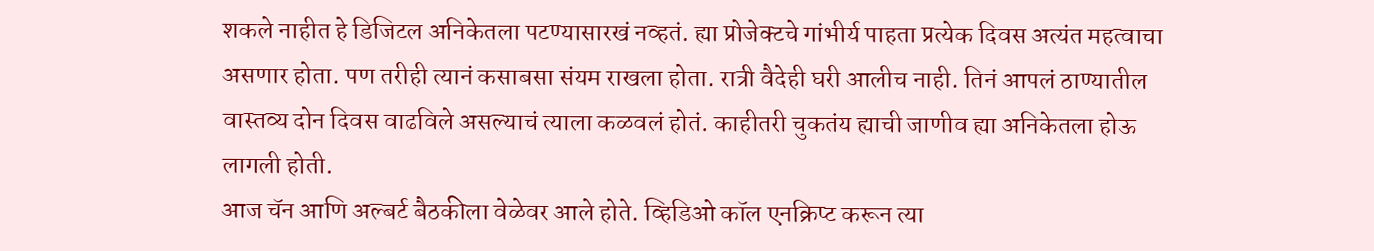शकले नाहीत हे डिजिटल अनिकेतला पटण्यासारखं नव्हतं. ह्या प्रोजेक्टचे गांभीर्य पाहता प्रत्येक दिवस अत्यंत महत्वाचा असणार होता. पण तरीही त्यानं कसाबसा संयम राखला होता. रात्री वैदेही घरी आलीच नाही. तिनं आपलं ठाण्यातील वास्तव्य दोन दिवस वाढविले असल्याचं त्याला कळवलं होतं. काहीतरी चुकतंय ह्याची जाणीव ह्या अनिकेतला होऊ लागली होती.
आज चॅन आणि अल्बर्ट बैठकीला वेळेवर आले होते. व्हिडिओ कॉल एनक्रिप्ट करून त्या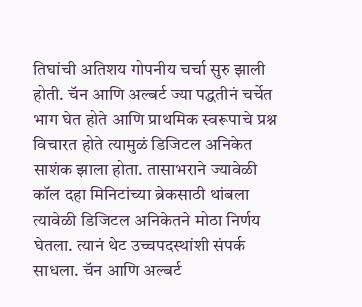तिघांची अतिशय गोपनीय चर्चा सुरु झाली होती. चॅन आणि अल्बर्ट ज्या पद्धतीनं चर्चेत भाग घेत होते आणि प्राथमिक स्वरूपाचे प्रश्न विचारत होते त्यामुळं डिजिटल अनिकेत साशंक झाला होता. तासाभराने ज्यावेळी कॉल दहा मिनिटांच्या ब्रेकसाठी थांबला त्यावेळी डिजिटल अनिकेतने मोठा निर्णय घेतला. त्यानं थेट उच्चपदस्थांशी संपर्क साधला. चॅन आणि अल्बर्ट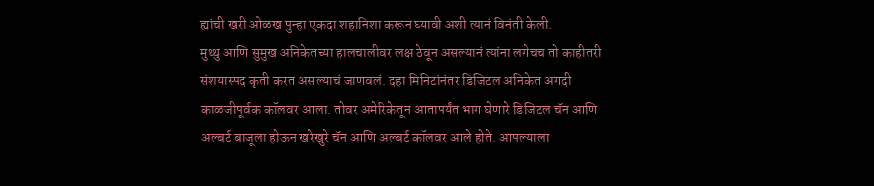ह्यांची खरी ओळख पुन्हा एकदा शहानिशा करून घ्यावी अशी त्यानं विनंती केली.
मुथ्थु आणि सुमुख अनिकेतच्या हालचालीवर लक्ष ठेवून असल्यानं त्यांना लगेचच तो काहीतरी संशयास्पद कृती करत असल्याचं जाणवलं. दहा मिनिटांनंतर डिजिटल अनिकेत अगदी काळजीपूर्वक कॉलवर आला. तोवर अमेरिकेतून आतापर्यंत भाग घेणारे डिजिटल चॅन आणि अल्बर्ट बाजूला होऊन खरेखुरे चॅन आणि अल्बर्ट कॉलवर आले होते. आपल्याला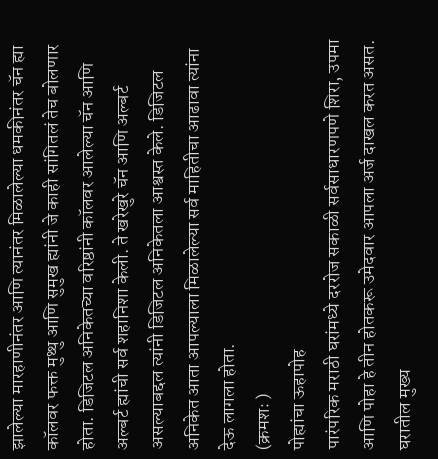झालेल्या मारहाणीनंतर आणि त्यानंतर मिळालेल्या धमकीनंतर चॅन ह्या कॉलवर फक्त मुथ्थु आणि सुमुख ह्यांनी जे काही सांगितलं तेच बोलणार होता. डिजिटल अनिकेतच्या वरिष्ठांनी कॉलवर आलेल्या चॅन आणि अल्बर्ट ह्यांची सर्व शहानिशा केली. ते खरेखुरे चॅन आणि अल्बर्ट असल्याबद्दल त्यांनी डिजिटल अनिकेतला आश्वस्त केले. डिजिटल अनिकेत आता आपल्याला मिळालेल्या सर्व माहितीचा आढावा त्यांना देऊ लागला होता.
(क्रमशः )
पोह्यांचा ऊहापोह
पारंपरिक मराठी घरांमध्ये दररोज सकाळी सर्वसाधारणपणे शिरा, उपमा आणि पोहा हे तीन होतकरू उमेदवार आपला अर्ज दाखल करत असत. घरातील मुख्य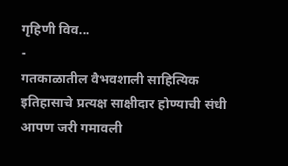गृहिणी विव...
-
गतकाळातील वैभवशाली साहित्यिक इतिहासाचे प्रत्यक्ष साक्षीदार होण्याची संधी आपण जरी गमावली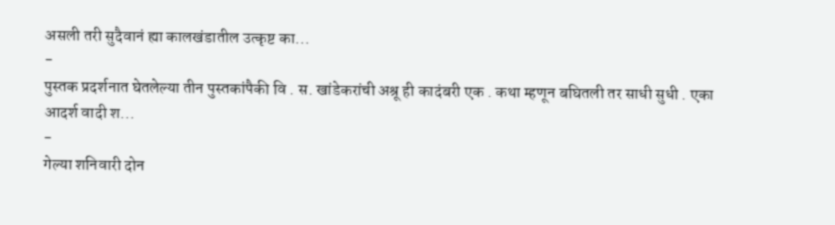असली तरी सुदैवानं ह्या कालखंडातील उत्कृष्ट का...
-
पुस्तक प्रदर्शनात घेतलेल्या तीन पुस्तकांपैकी वि . स. खांडेकरांची अश्रू ही कादंबरी एक . कथा म्हणून बघितली तर साधी सुधी . एका आदर्श वादी श...
-
गेल्या शनिवारी दोन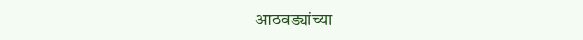आठवड्यांच्या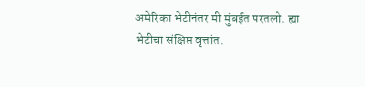अमेरिका भेटीनंतर मी मुंबईत परतलो. ह्या भेटीचा संक्षिप्त वृत्तांत.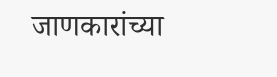जाणकारांच्या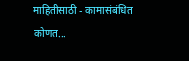माहितीसाठी - कामासंबंधित कोणत...